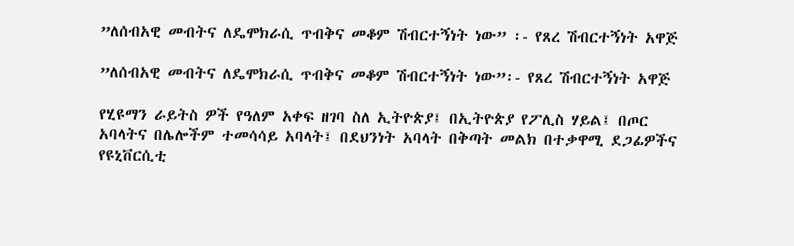”ለሰብአዊ መብትና ለዴሞክራሲ ጥብቅና መቆም ሽብርተኝነት ነው” ፡- የጸረ ሽብርተኝነት አዋጅ

”ለሰብአዊ መብትና ለዴሞክራሲ ጥብቅና መቆም ሽብርተኝነት ነው”፡- የጸረ ሽብርተኝነት አዋጅ

የሂዩማን ራይትስ ዎች የዓለም አቀፍ ዘገባ ስለ ኢትዮጵያ፤ በኢትዮጵያ የፖሊስ ሃይል፤ በጦር አባላትና በሌሎችም ተመሳሳይ አባላት፤ በደህንነት አባላት በቅጣት መልክ በተቃዋሚ ደጋፊዎችና የዩኒቨርሲቲ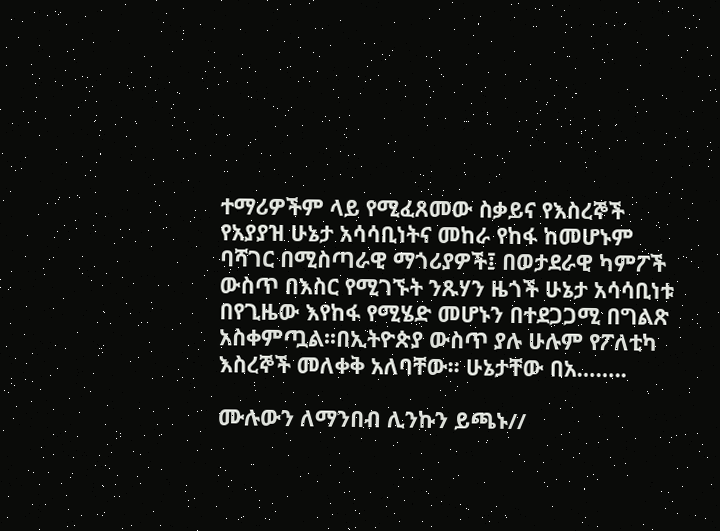ተማሪዎችም ላይ የሚፈጸመው ስቃይና የእስረኞች የአያያዝ ሁኔታ አሳሳቢነትና መከራ የከፋ ከመሆኑም ባሻገር በሚስጣራዊ ማጎሪያዎች፤ በወታደራዊ ካምፖች ውስጥ በእስር የሚገኙት ንጹሃን ዜጎች ሁኔታ አሳሳቢነቱ በየጊዜው እየከፋ የሚሄድ መሆኑን በተደጋጋሚ በግልጽ አስቀምጧል፡፡በኢትዮጵያ ውስጥ ያሉ ሁሉም የፖለቲካ እስረኞች መለቀቅ አለባቸው፡፡ ሁኔታቸው በአ……..

ሙሉውን ለማንበብ ሊንኩን ይጫኑ//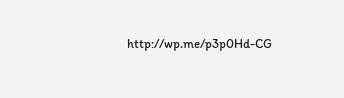http://wp.me/p3p0Hd-CG